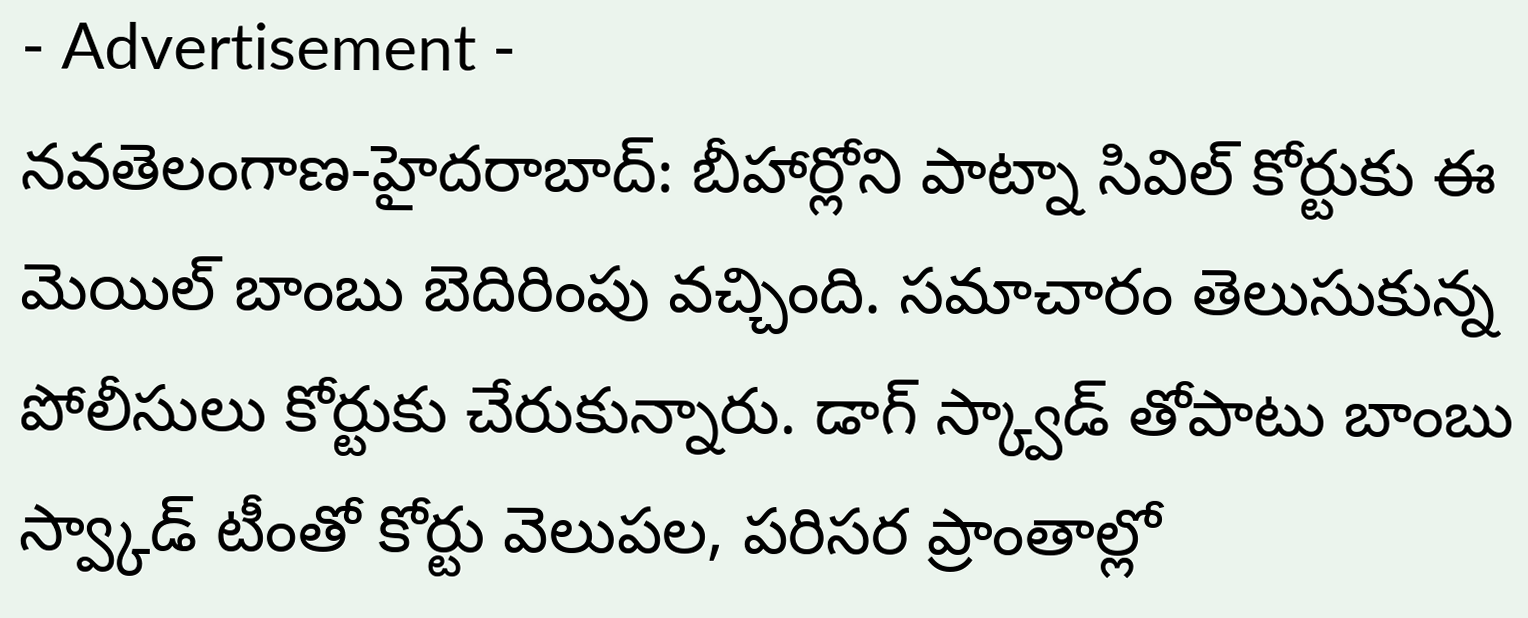- Advertisement -
నవతెలంగాణ-హైదరాబాద్: బీహార్లోని పాట్నా సివిల్ కోర్టుకు ఈ మెయిల్ బాంబు బెదిరింపు వచ్చింది. సమాచారం తెలుసుకున్న పోలీసులు కోర్టుకు చేరుకున్నారు. డాగ్ స్క్వాడ్ తోపాటు బాంబు స్వ్కాడ్ టీంతో కోర్టు వెలుపల, పరిసర ప్రాంతాల్లో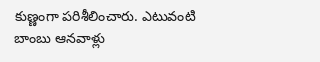కుణ్ణంగా పరిశీలించారు. ఎటువంటి బాంబు ఆనవాళ్లు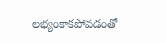లభ్యంకాకపోవడంతో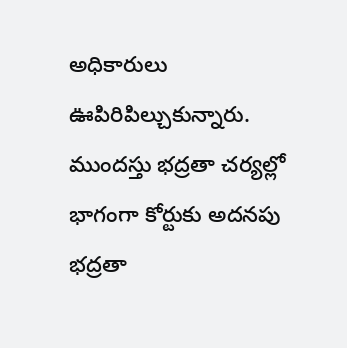అధికారులు ఊపిరిపిల్చుకున్నారు. ముందస్తు భద్రతా చర్యల్లో భాగంగా కోర్టుకు అదనపు భద్రతా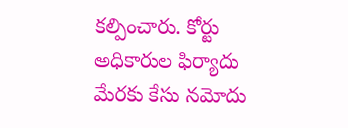కల్పించారు. కోర్టు అధికారుల ఫిర్యాదు మేరకు కేసు నమోదు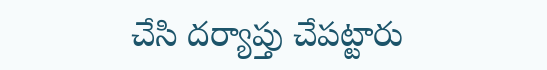చేసి దర్యాప్తు చేపట్టారు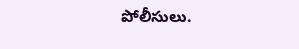పోలీసులు.